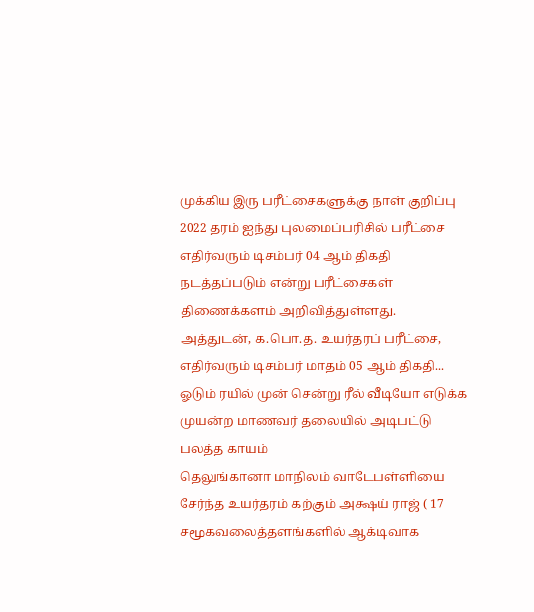முக்கிய இரு பரீட்சைகளுக்கு நாள் குறிப்பு
2022 தரம் ஐந்து புலமைப்பரிசில் பரீட்சை எதிர்வரும் டிசம்பர் 04 ஆம் திகதி நடத்தப்படும் என்று பரீட்சைகள் திணைக்களம் அறிவித்துள்ளது.
அத்துடன், க.பொ.த. உயர்தரப் பரீட்சை, எதிர்வரும் டிசம்பர் மாதம் 05 ஆம் திகதி...
ஓடும் ரயில் முன் சென்று ரீல் வீடியோ எடுக்க முயன்ற மாணவர் தலையில் அடிபட்டு பலத்த காயம்
தெலுங்கானா மாநிலம் வாடேபள்ளியை சேர்ந்த உயர்தரம் கற்கும் அக்ஷய் ராஜ் ( 17 சமூகவலைத்தளங்களில் ஆக்டிவாக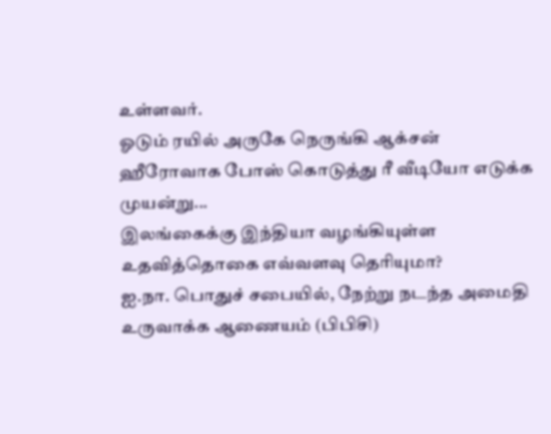உள்ளவர்.
ஓடும் ரயில் அருகே நெருங்கி ஆக்சன் ஹீரோவாக போஸ் கொடுத்து ரீ வீடியோ எடுக்க முயன்று...
இலங்கைக்கு இந்தியா வழங்கியுள்ள உதவித்தொகை எவ்வளவு தெரியுமா?
ஐ.நா. பொதுச் சபையில், நேற்று நடந்த அமைதி உருவாக்க ஆணையம் (பிபிசி)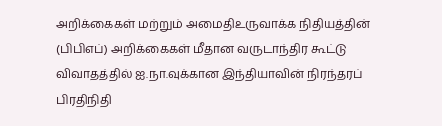அறிக்கைகள் மற்றும் அமைதிஉருவாக்க நிதியத்தின் (பிபிஎப்) அறிக்கைகள் மீதான வருடாந்திர கூட்டு விவாதத்தில் ஐ.நா.வுக்கான இந்தியாவின் நிரந்தரப் பிரதிநிதி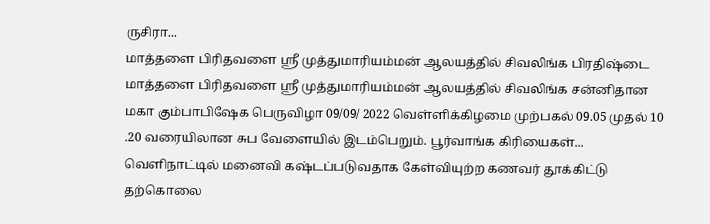ருசிரா...
மாத்தளை பிரிதவளை ஸ்ரீ முத்துமாரியம்மன் ஆலயத்தில் சிவலிங்க பிரதிஷ்டை
மாத்தளை பிரிதவளை ஸ்ரீ முத்துமாரியம்மன் ஆலயத்தில் சிவலிங்க சன்னிதான மகா கும்பாபிஷேக பெருவிழா 09/09/ 2022 வெள்ளிக்கிழமை முற்பகல் 09.05 முதல் 10 .20 வரையிலான சுப வேளையில் இடம்பெறும். பூர்வாங்க கிரியைகள்...
வெளிநாட்டில் மனைவி கஷ்டப்படுவதாக கேள்வியுற்ற கணவர் தூக்கிட்டு தற்கொலை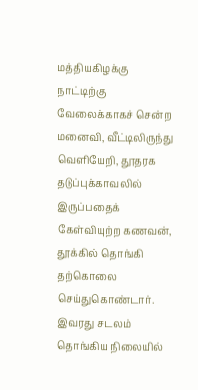மத்தியகிழக்கு நாட்டிற்கு வேலைக்காகச் சென்ற மனைவி, வீட்டிலிருந்து வெளியேறி, தூதரக தடுப்புக்காவலில் இருப்பதைக் கேள்வியுற்ற கணவன், தூக்கில் தொங்கி தற்கொலை செய்துகொண்டார். இவரது சடலம் தொங்கிய நிலையில்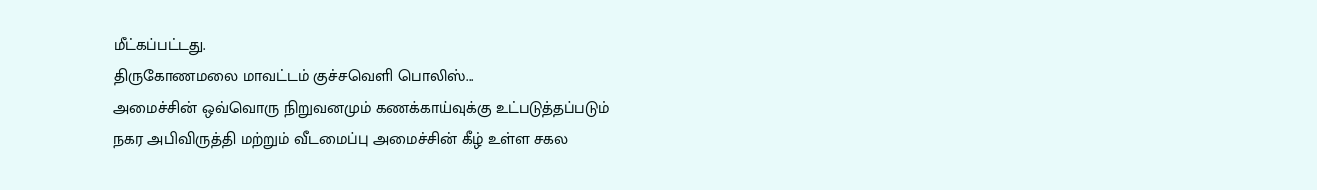மீட்கப்பட்டது.
திருகோணமலை மாவட்டம் குச்சவெளி பொலிஸ்...
அமைச்சின் ஒவ்வொரு நிறுவனமும் கணக்காய்வுக்கு உட்படுத்தப்படும்
நகர அபிவிருத்தி மற்றும் வீடமைப்பு அமைச்சின் கீழ் உள்ள சகல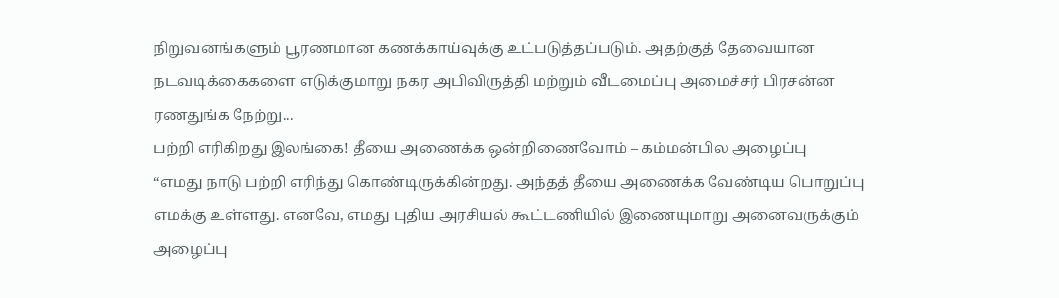நிறுவனங்களும் பூரணமான கணக்காய்வுக்கு உட்படுத்தப்படும். அதற்குத் தேவையான நடவடிக்கைகளை எடுக்குமாறு நகர அபிவிருத்தி மற்றும் வீடமைப்பு அமைச்சர் பிரசன்ன ரணதுங்க நேற்று...
பற்றி எரிகிறது இலங்கை! தீயை அணைக்க ஒன்றிணைவோம் – கம்மன்பில அழைப்பு
“எமது நாடு பற்றி எரிந்து கொண்டிருக்கின்றது. அந்தத் தீயை அணைக்க வேண்டிய பொறுப்பு எமக்கு உள்ளது. எனவே, எமது புதிய அரசியல் கூட்டணியில் இணையுமாறு அனைவருக்கும் அழைப்பு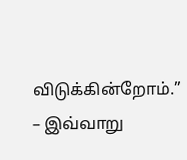விடுக்கின்றோம்.”
– இவ்வாறு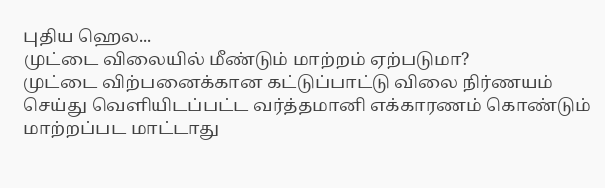புதிய ஹெல...
முட்டை விலையில் மீண்டும் மாற்றம் ஏற்படுமா?
முட்டை விற்பனைக்கான கட்டுப்பாட்டு விலை நிர்ணயம் செய்து வெளியிடப்பட்ட வர்த்தமானி எக்காரணம் கொண்டும் மாற்றப்பட மாட்டாது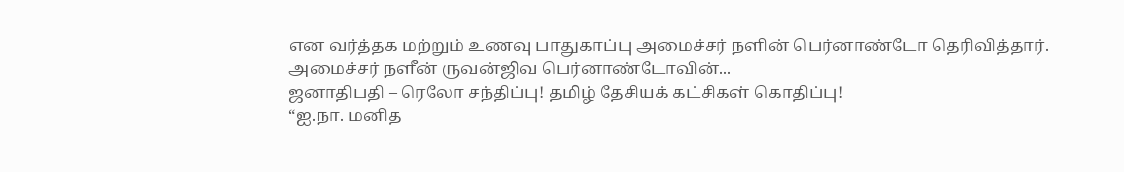என வர்த்தக மற்றும் உணவு பாதுகாப்பு அமைச்சர் நளின் பெர்னாண்டோ தெரிவித்தார்.
அமைச்சர் நளீன் ருவன்ஜிவ பெர்னாண்டோவின்...
ஜனாதிபதி – ரெலோ சந்திப்பு! தமிழ் தேசியக் கட்சிகள் கொதிப்பு!
“ஐ.நா. மனித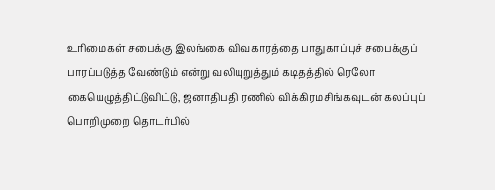உரிமைகள் சபைக்கு இலங்கை விவகாரத்தை பாதுகாப்புச் சபைக்குப் பாரப்படுத்த வேண்டும் என்று வலியுறுத்தும் கடிதத்தில் ரெலோ கையெழுத்திட்டுவிட்டு, ஜனாதிபதி ரணில் விக்கிரமசிங்கவுடன் கலப்புப் பொறிமுறை தொடர்பில்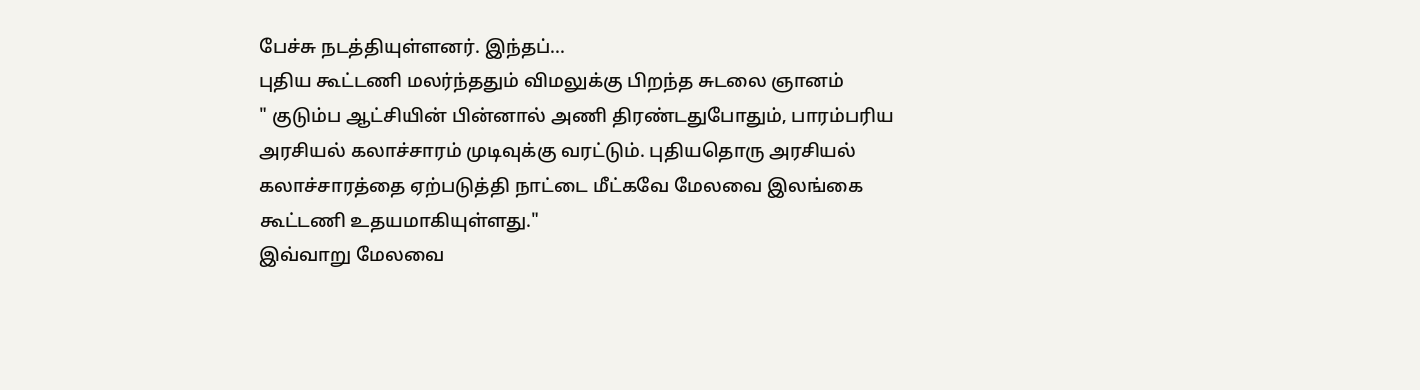பேச்சு நடத்தியுள்ளனர். இந்தப்...
புதிய கூட்டணி மலர்ந்ததும் விமலுக்கு பிறந்த சுடலை ஞானம்
" குடும்ப ஆட்சியின் பின்னால் அணி திரண்டதுபோதும், பாரம்பரிய அரசியல் கலாச்சாரம் முடிவுக்கு வரட்டும். புதியதொரு அரசியல் கலாச்சாரத்தை ஏற்படுத்தி நாட்டை மீட்கவே மேலவை இலங்கை கூட்டணி உதயமாகியுள்ளது."
இவ்வாறு மேலவை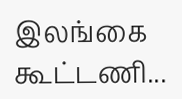இலங்கை கூட்டணி...